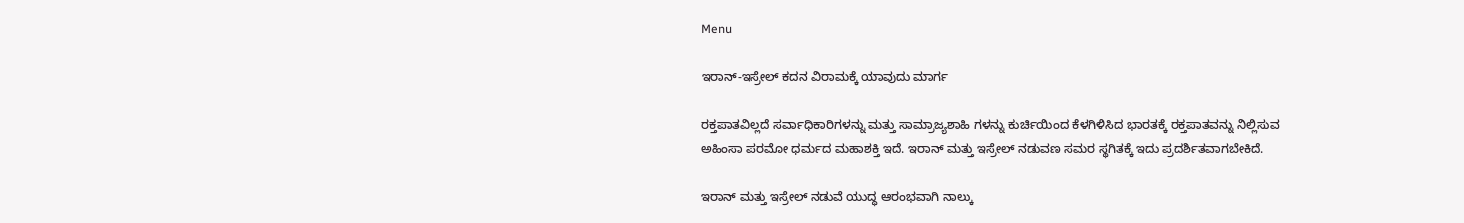Menu

ಇರಾನ್‌-ಇಸ್ರೇಲ್‌ ಕದನ ವಿರಾಮಕ್ಕೆ ಯಾವುದು ಮಾರ್ಗ

ರಕ್ತಪಾತವಿಲ್ಲದೆ ಸರ್ವಾಧಿಕಾರಿಗಳನ್ನು ಮತ್ತು ಸಾಮ್ರಾಜ್ಯಶಾಹಿ ಗಳನ್ನು ಕುರ್ಚಿಯಿಂದ ಕೆಳಗಿಳಿಸಿದ ಭಾರತಕ್ಕೆ ರಕ್ತಪಾತವನ್ನು ನಿಲ್ಲಿಸುವ ಅಹಿಂಸಾ ಪರಮೋ ಧರ್ಮದ ಮಹಾಶಕ್ತಿ ಇದೆ. ಇರಾನ್ ಮತ್ತು ಇಸ್ರೇಲ್ ನಡುವಣ ಸಮರ ಸ್ಥಗಿತಕ್ಕೆ ಇದು ಪ್ರದರ್ಶಿತವಾಗಬೇಕಿದೆ.

ಇರಾನ್ ಮತ್ತು ಇಸ್ರೇಲ್ ನಡುವೆ ಯುದ್ಧ ಆರಂಭವಾಗಿ ನಾಲ್ಕು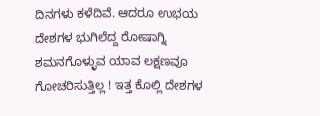ದಿನಗಳು ಕಳೆದಿವೆ. ಆದರೂ ಉಭಯ ದೇಶಗಳ ಭುಗಿಲೆದ್ದ ರೋಷಾಗ್ನಿ ಶಮನಗೊಳ್ಳುವ ಯಾವ ಲಕ್ಷಣವೂ ಗೋಚರಿಸುತ್ತಿಲ್ಲ ! ಇತ್ತ ಕೊಲ್ಲಿ ದೇಶಗಳ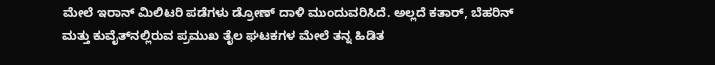ಮೇಲೆ ಇರಾನ್ ಮಿಲಿಟರಿ ಪಡೆಗಳು ಡ್ರೋಣ್ ದಾಳಿ ಮುಂದುವರಿಸಿದೆ. ಅಲ್ಲದೆ ಕತಾರ್, ಬೆಹರಿನ್ ಮತ್ತು ಕುವೈತ್‌ನಲ್ಲಿರುವ ಪ್ರಮುಖ ತೈಲ ಘಟಕಗಳ ಮೇಲೆ ತನ್ನ ಹಿಡಿತ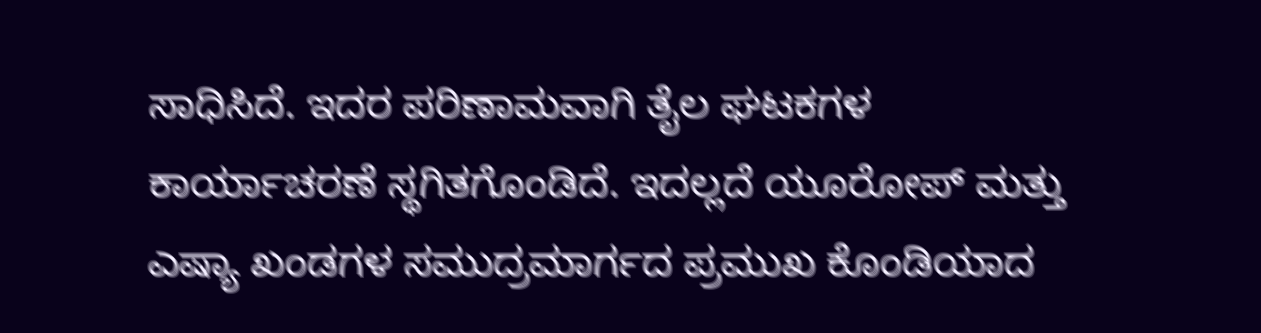ಸಾಧಿಸಿದೆ. ಇದರ ಪರಿಣಾಮವಾಗಿ ತೈಲ ಘಟಕಗಳ ಕಾರ್ಯಾಚರಣೆ ಸ್ಥಗಿತಗೊಂಡಿದೆ. ಇದಲ್ಲದೆ ಯೂರೋಪ್ ಮತ್ತು ಎಷ್ಯಾ ಖಂಡಗಳ ಸಮುದ್ರಮಾರ್ಗದ ಪ್ರಮುಖ ಕೊಂಡಿಯಾದ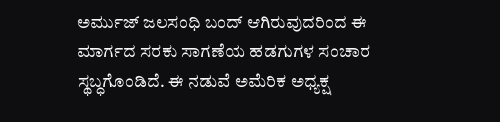ಅರ್ಮುಜ್ ಜಲಸಂಧಿ ಬಂದ್ ಆಗಿರುವುದರಿಂದ ಈ ಮಾರ್ಗದ ಸರಕು ಸಾಗಣೆಯ ಹಡಗುಗಳ ಸಂಚಾರ ಸ್ಥಬ್ಧಗೊಂಡಿದೆ. ಈ ನಡುವೆ ಅಮೆರಿಕ ಅಧ್ಯಕ್ಷ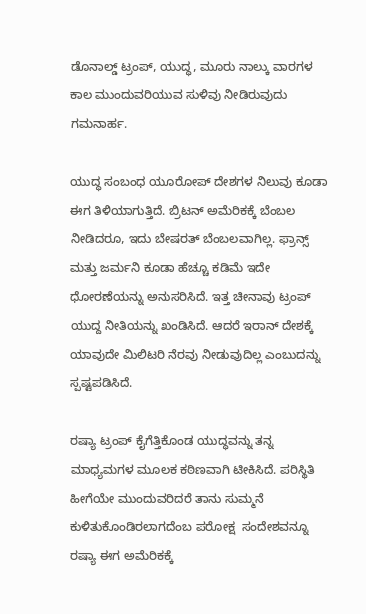ಡೊನಾಲ್ಡ್ ಟ್ರಂಪ್, ಯುದ್ಧ, ಮೂರು ನಾಲ್ಕು ವಾರಗಳ ಕಾಲ ಮುಂದುವರಿಯುವ ಸುಳಿವು ನೀಡಿರುವುದು ಗಮನಾರ್ಹ.

ಯುದ್ಧ ಸಂಬಂಧ ಯೂರೋಪ್ ದೇಶಗಳ ನಿಲುವು ಕೂಡಾ ಈಗ ತಿಳಿಯಾಗುತ್ತಿದೆ. ಬ್ರಿಟನ್ ಅಮೆರಿಕಕ್ಕೆ ಬೆಂಬಲ ನೀಡಿದರೂ, ಇದು ಬೇಷರತ್ ಬೆಂಬಲವಾಗಿಲ್ಲ. ಫ್ರಾನ್ಸ್ ಮತ್ತು ಜರ್ಮನಿ ಕೂಡಾ ಹೆಚ್ಚೂ ಕಡಿಮೆ ಇದೇ ಧೋರಣೆಯನ್ನು ಅನುಸರಿಸಿದೆ. ಇತ್ತ ಚೀನಾವು ಟ್ರಂಪ್ ಯುದ್ದ ನೀತಿಯನ್ನು ಖಂಡಿಸಿದೆ. ಆದರೆ ಇರಾನ್ ದೇಶಕ್ಕೆ ಯಾವುದೇ ಮಿಲಿಟರಿ ನೆರವು ನೀಡುವುದಿಲ್ಲ ಎಂಬುದನ್ನು ಸ್ಪಷ್ಟಪಡಿಸಿದೆ.

ರಷ್ಯಾ ಟ್ರಂಪ್ ಕೈಗೆತ್ತಿಕೊಂಡ ಯುದ್ಧವನ್ನು ತನ್ನ ಮಾಧ್ಯಮಗಳ ಮೂಲಕ ಕಠಿಣವಾಗಿ ಟೀಕಿಸಿದೆ. ಪರಿಸ್ಥಿತಿ ಹೀಗೆಯೇ ಮುಂದುವರಿದರೆ ತಾನು ಸುಮ್ಮನೆ  ಕುಳಿತುಕೊಂಡಿರಲಾಗದೆಂಬ ಪರೋಕ್ಷ  ಸಂದೇಶವನ್ನೂ ರಷ್ಯಾ ಈಗ ಅಮೆರಿಕಕ್ಕೆ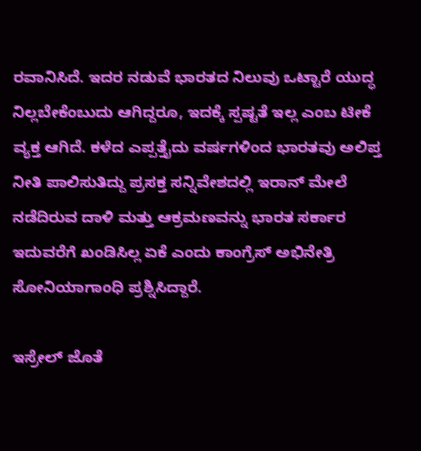ರವಾನಿಸಿದೆ. ಇದರ ನಡುವೆ ಭಾರತದ ನಿಲುವು ಒಟ್ಟಾರೆ ಯುದ್ಧ ನಿಲ್ಲಬೇಕೆಂಬುದು ಆಗಿದ್ದರೂ, ಇದಕ್ಕೆ ಸ್ಪಷ್ಟತೆ ಇಲ್ಲ ಎಂಬ ಟೀಕೆ ವ್ಯಕ್ತ ಆಗಿದೆ. ಕಳೆದ ಎಪ್ಪತ್ತೈದು ವರ್ಷಗಳಿಂದ ಭಾರತವು ಅಲಿಪ್ತ ನೀತಿ ಪಾಲಿಸುತಿದ್ದು ಪ್ರಸಕ್ತ ಸನ್ನಿವೇಶದಲ್ಲಿ ಇರಾನ್ ಮೇಲೆ ನಡೆದಿರುವ ದಾಳಿ ಮತ್ತು ಆಕ್ರಮಣವನ್ನು ಭಾರತ ಸರ್ಕಾರ ಇದುವರೆಗೆ ಖಂಡಿಸಿಲ್ಲ ಏಕೆ ಎಂದು ಕಾಂಗ್ರೆಸ್ ಅಭಿನೇತ್ರಿ ಸೋನಿಯಾಗಾಂಧಿ ಪ್ರಶ್ನಿಸಿದ್ದಾರೆ.

ಇಸ್ರೇಲ್ ಜೊತೆ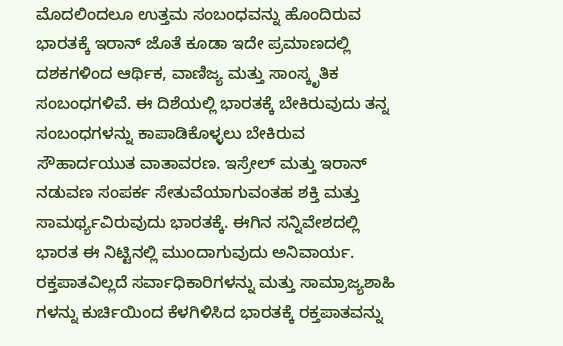ಮೊದಲಿಂದಲೂ ಉತ್ತಮ ಸಂಬಂಧವನ್ನು ಹೊಂದಿರುವ ಭಾರತಕ್ಕೆ ಇರಾನ್ ಜೊತೆ ಕೂಡಾ ಇದೇ ಪ್ರಮಾಣದಲ್ಲಿ ದಶಕಗಳಿಂದ ಆರ್ಥಿಕ, ವಾಣಿಜ್ಯ ಮತ್ತು ಸಾಂಸ್ಕೃತಿಕ ಸಂಬಂಧಗಳಿವೆ. ಈ ದಿಶೆಯಲ್ಲಿ ಭಾರತಕ್ಕೆ ಬೇಕಿರುವುದು ತನ್ನ ಸಂಬಂಧಗಳನ್ನು ಕಾಪಾಡಿಕೊಳ್ಳಲು ಬೇಕಿರುವ ಸೌಹಾರ್ದಯುತ ವಾತಾವರಣ. ಇಸ್ರೇಲ್ ಮತ್ತು ಇರಾನ್ ನಡುವಣ ಸಂಪರ್ಕ ಸೇತುವೆಯಾಗುವಂತಹ ಶಕ್ತಿ ಮತ್ತು ಸಾಮರ್ಥ್ಯವಿರುವುದು ಭಾರತಕ್ಕೆ. ಈಗಿನ ಸನ್ನಿವೇಶದಲ್ಲಿ ಭಾರತ ಈ ನಿಟ್ಟಿನಲ್ಲಿ ಮುಂದಾಗುವುದು ಅನಿವಾರ್ಯ. ರಕ್ತಪಾತವಿಲ್ಲದೆ ಸರ್ವಾಧಿಕಾರಿಗಳನ್ನು ಮತ್ತು ಸಾಮ್ರಾಜ್ಯಶಾಹಿ ಗಳನ್ನು ಕುರ್ಚಿಯಿಂದ ಕೆಳಗಿಳಿಸಿದ ಭಾರತಕ್ಕೆ ರಕ್ತಪಾತವನ್ನು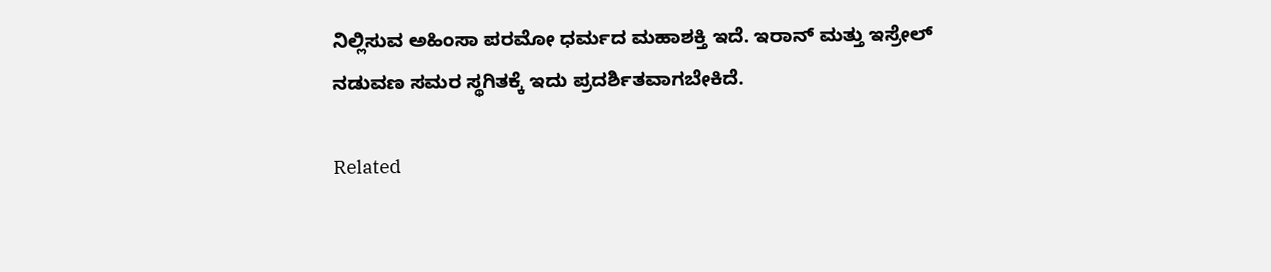ನಿಲ್ಲಿಸುವ ಅಹಿಂಸಾ ಪರಮೋ ಧರ್ಮದ ಮಹಾಶಕ್ತಿ ಇದೆ. ಇರಾನ್ ಮತ್ತು ಇಸ್ರೇಲ್ ನಡುವಣ ಸಮರ ಸ್ಥಗಿತಕ್ಕೆ ಇದು ಪ್ರದರ್ಶಿತವಾಗಬೇಕಿದೆ.

Related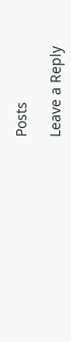Posts

Leave a Reply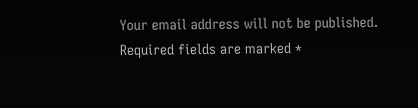Your email address will not be published. Required fields are marked *